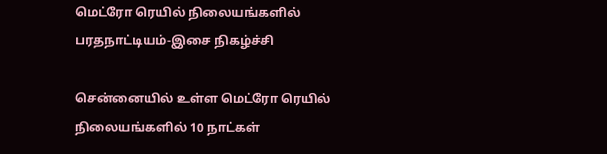மெட்ரோ ரெயில் நிலையங்களில் பரதநாட்டியம்-இசை நிகழ்ச்சி

சென்னையில் உள்ள மெட்ரோ ரெயில் நிலையங்களில் 10 நாட்கள்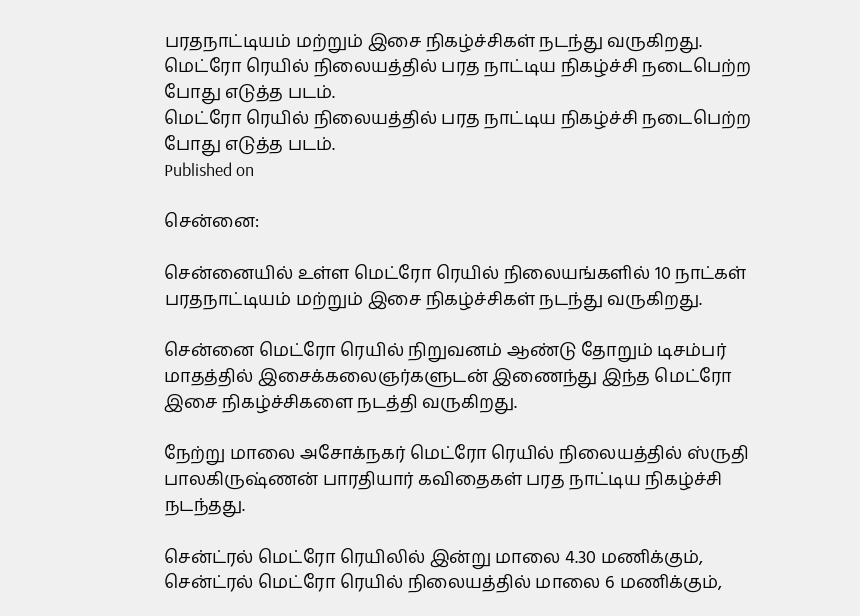பரதநாட்டியம் மற்றும் இசை நிகழ்ச்சிகள் நடந்து வருகிறது.
மெட்ரோ ரெயில் நிலையத்தில் பரத நாட்டிய நிகழ்ச்சி நடைபெற்ற போது எடுத்த படம்.
மெட்ரோ ரெயில் நிலையத்தில் பரத நாட்டிய நிகழ்ச்சி நடைபெற்ற போது எடுத்த படம்.
Published on

சென்னை:

சென்னையில் உள்ள மெட்ரோ ரெயில் நிலையங்களில் 10 நாட்கள் பரதநாட்டியம் மற்றும் இசை நிகழ்ச்சிகள் நடந்து வருகிறது.

சென்னை மெட்ரோ ரெயில் நிறுவனம் ஆண்டு தோறும் டிசம்பர் மாதத்தில் இசைக்கலைஞர்களுடன் இணைந்து இந்த மெட்ரோ இசை நிகழ்ச்சிகளை நடத்தி வருகிறது.

நேற்று மாலை அசோக்நகர் மெட்ரோ ரெயில் நிலையத்தில் ஸ்ருதி பாலகிருஷ்ணன் பாரதியார் கவிதைகள் பரத நாட்டிய நிகழ்ச்சி நடந்தது.

சென்ட்ரல் மெட்ரோ ரெயிலில் இன்று மாலை 4.30 மணிக்கும், சென்ட்ரல் மெட்ரோ ரெயில் நிலையத்தில் மாலை 6 மணிக்கும்,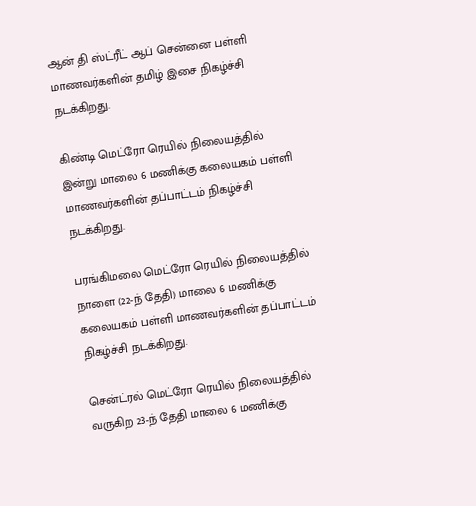ஆன் தி ஸ்ட்ரீட் ஆப் சென்னை பள்ளி மாணவர்களின் தமிழ் இசை நிகழ்ச்சி நடக்கிறது.

கிண்டி மெட்ரோ ரெயில் நிலையத்தில் இன்று மாலை 6 மணிக்கு கலையகம் பள்ளி மாணவர்களின் தப்பாட்டம் நிகழ்ச்சி நடக்கிறது.

பரங்கிமலை மெட்ரோ ரெயில் நிலையத்தில் நாளை (22-ந் தேதி) மாலை 6 மணிக்கு கலையகம் பள்ளி மாணவர்களின் தப்பாட்டம் நிகழ்ச்சி நடக்கிறது.

சென்ட்ரல் மெட்ரோ ரெயில் நிலையத்தில் வருகிற 23-ந் தேதி மாலை 6 மணிக்கு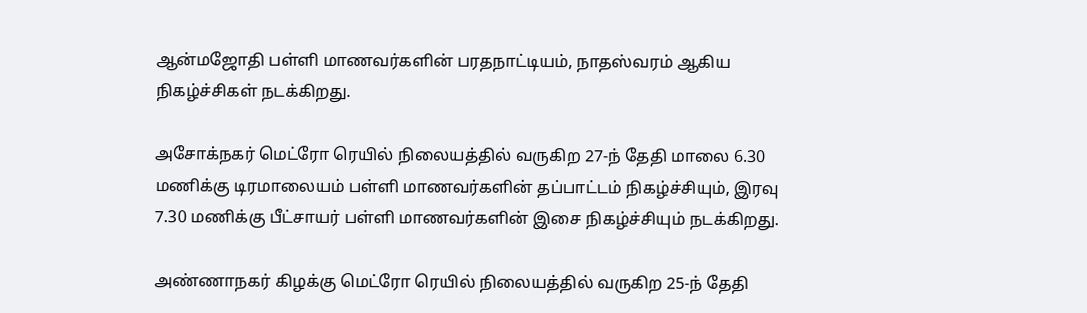ஆன்மஜோதி பள்ளி மாணவர்களின் பரதநாட்டியம், நாதஸ்வரம் ஆகிய நிகழ்ச்சிகள் நடக்கிறது.

அசோக்நகர் மெட்ரோ ரெயில் நிலையத்தில் வருகிற 27-ந் தேதி மாலை 6.30 மணிக்கு டிரமாலையம் பள்ளி மாணவர்களின் தப்பாட்டம் நிகழ்ச்சியும், இரவு 7.30 மணிக்கு பீட்சாயர் பள்ளி மாணவர்களின் இசை நிகழ்ச்சியும் நடக்கிறது.

அண்ணாநகர் கிழக்கு மெட்ரோ ரெயில் நிலையத்தில் வருகிற 25-ந் தேதி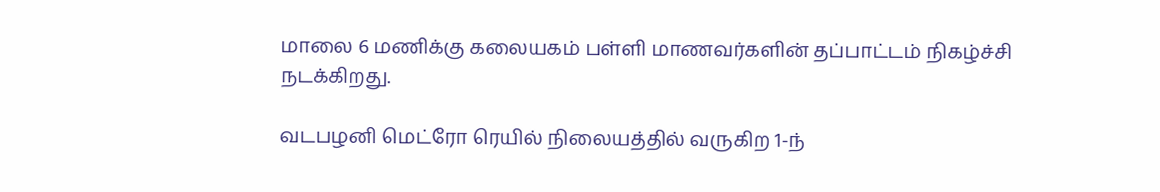மாலை 6 மணிக்கு கலையகம் பள்ளி மாணவர்களின் தப்பாட்டம் நிகழ்ச்சி நடக்கிறது.

வடபழனி மெட்ரோ ரெயில் நிலையத்தில் வருகிற 1-ந்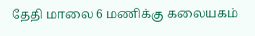தேதி மாலை 6 மணிக்கு கலையகம்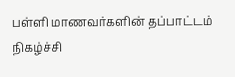பள்ளி மாணவர்களின் தப்பாட்டம் நிகழ்ச்சி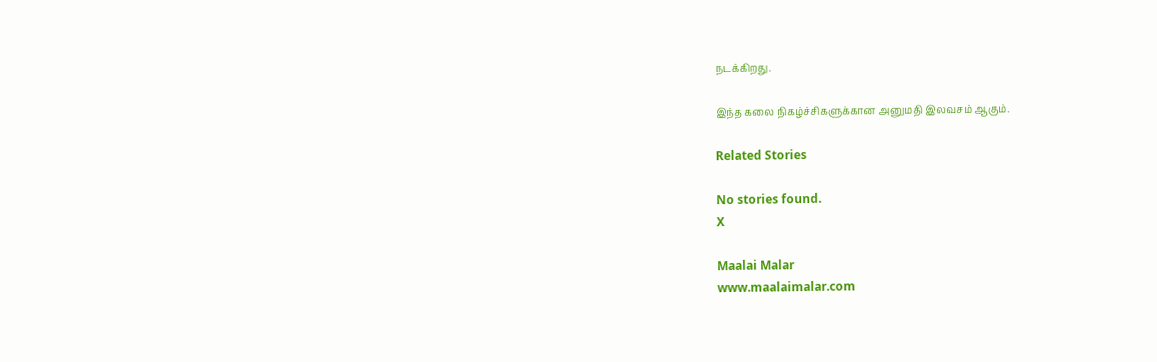நடக்கிறது.

இந்த கலை நிகழ்ச்சிகளுக்கான அனுமதி இலவசம் ஆகும்.

Related Stories

No stories found.
X

Maalai Malar
www.maalaimalar.com